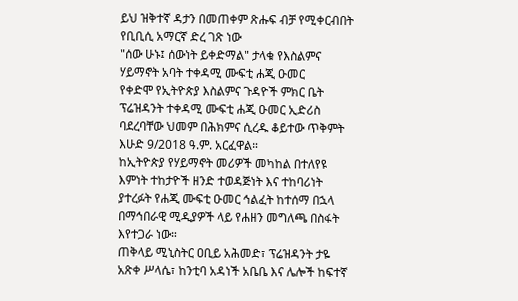ይህ ዝቅተኛ ዳታን በመጠቀም ጽሑፍ ብቻ የሚቀርብበት የቢቢሲ አማርኛ ድረ ገጽ ነው
"ሰው ሁኑ፤ ሰውነት ይቀድማል" ታላቁ የእስልምና ሃይማኖት አባት ተቀዳሚ ሙፍቲ ሐጂ ዑመር
የቀድሞ የኢትዮጵያ እስልምና ጉዳዮች ምክር ቤት ፕሬዝዳንት ተቀዳሚ ሙፍቲ ሐጂ ዑመር ኢድሪስ ባደረባቸው ህመም በሕክምና ሲረዱ ቆይተው ጥቅምት እሁድ 9/2018 ዓ.ም. አርፈዋል።
ከኢትዮጵያ የሃይማኖት መሪዎች መካከል በተለየዩ እምነት ተከታዮች ዘንድ ተወዳጅነት እና ተከባሪነት ያተረፉት የሐጂ ሙፍቲ ዑመር ኅልፈት ከተሰማ በኋላ በማኅበራዊ ሚዲያዎች ላይ የሐዘን መግለጫ በስፋት እየተጋራ ነው።
ጠቅላይ ሚኒስትር ዐቢይ አሕመድ፣ ፕሬዝዳንት ታዬ አጽቀ ሥላሴ፣ ከንቲባ አዳነች አቤቤ እና ሌሎች ከፍተኛ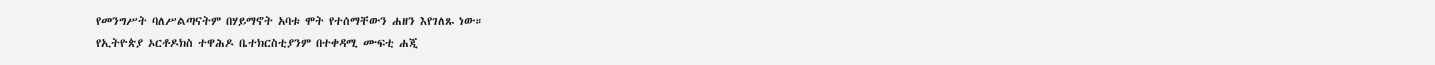የመንግሥት ባለሥልጣናትም በሃይማኖት አባቱ ሞት የተሰማቸውን ሐዘን እየገለጹ ነው።
የኢትዮጵያ ኦርቶዶክስ ተዋሕዶ ቤተክርስቲያንም በተቀዳሚ ሙፍቲ ሐጂ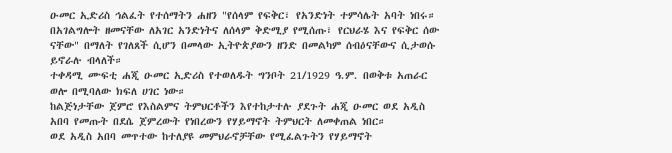ዑመር ኢድሪስ ኅልፈት የተሰማትን ሐዘን "የሰላም የፍቅር፣ የአንድነት ተምሳሌት አባት ነበሩ። በአገልግሎት ዘመናቸው ለአገር አንድነትና ለሰላም ቅድሚያ የሚሰጡ፣ የርህራሄ እና የፍቅር ሰው ናቸው" በማለት የገለጸች ሲሆን በመላው ኢትዮጵያውን ዘንድ በመልካም ሰብዕናቸውና ሲታወሱ ይኖራሉ ብላለች።
ተቀዳሚ ሙፍቲ ሐጂ ዑመር ኢድሪስ የተወለዱት ግንቦት 21/1929 ዓ.ም. በወቅቱ አጠራር ወሎ በሚባለው ክፍለ ሀገር ነው።
ከልጅነታቸው ጀምሮ የእስልምና ትምህርቶችን እየተከታተሉ ያደጉት ሐጂ ዑመር ወደ አዲስ አበባ የመጡት በደሴ ጀምረውት የነበረውን የሃይማኖት ትምህርት ለመቀጠል ነበር።
ወደ አዲስ አበባ መጥተው ከተለያዩ መምህራኖቻቸው የሚፈልጉትን የሃይማኖት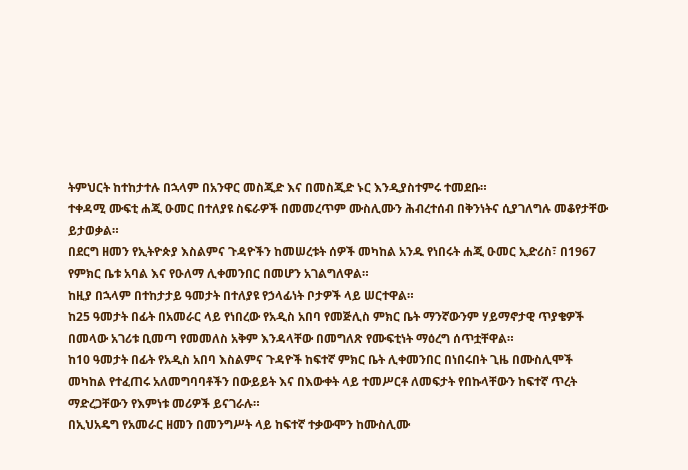ትምህርት ከተከታተሉ በኋላም በአንዋር መስጂድ እና በመስጂድ ኑር እንዲያስተምሩ ተመደቡ።
ተቀዳሚ ሙፍቲ ሐጂ ዑመር በተለያዩ ስፍራዎች በመመረጥም ሙስሊሙን ሕብረተሰብ በቅንነትና ሲያገለግሉ መቆየታቸው ይታወቃል።
በደርግ ዘመን የኢትዮጵያ እስልምና ጉዳዮችን ከመሠረቱት ሰዎች መካከል አንዱ የነበሩት ሐጂ ዑመር ኢድሪስ፣ በ1967 የምክር ቤቱ አባል እና የዑለማ ሊቀመንበር በመሆን አገልግለዋል።
ከዚያ በኋላም በተከታታይ ዓመታት በተለያዩ የኃላፊነት ቦታዎች ላይ ሠርተዋል።
ከ25 ዓመታት በፊት በአመራር ላይ የነበረው የአዲስ አበባ የመጅሊስ ምክር ቤት ማንኛውንም ሃይማኖታዊ ጥያቄዎች በመላው አገሪቱ ቢመጣ የመመለስ አቅም እንዳላቸው በመግለጽ የሙፍቲነት ማዕረግ ሰጥቷቸዋል።
ከ10 ዓመታት በፊት የአዲስ አበባ እስልምና ጉዳዮች ከፍተኛ ምክር ቤት ሊቀመንበር በነበሩበት ጊዜ በሙስሊሞች መካከል የተፈጠሩ አለመግባባቶችን በውይይት እና በእውቀት ላይ ተመሥርቶ ለመፍታት የበኩላቸውን ከፍተኛ ጥረት ማድረጋቸውን የእምነቱ መሪዎች ይናገራሉ።
በኢህአዴግ የአመራር ዘመን በመንግሥት ላይ ከፍተኛ ተቃውሞን ከሙስሊሙ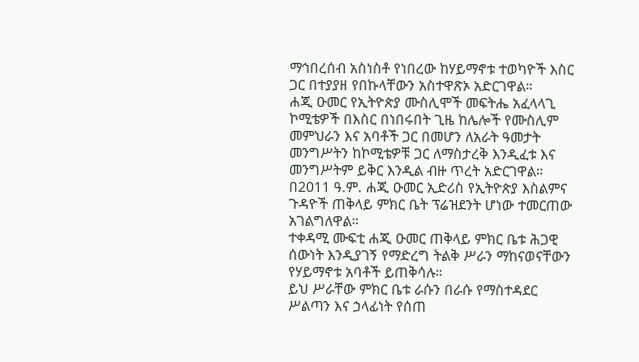ማኅበረሰብ አስነስቶ የነበረው ከሃይማኖቱ ተወካዮች እስር ጋር በተያያዘ የበኩላቸውን አስተዋጽኦ አድርገዋል።
ሐጂ ዑመር የኢትዮጵያ ሙስሊሞች መፍትሔ አፈላላጊ ኮሚቴዎች በእስር በነበሩበት ጊዜ ከሌሎች የሙስሊም መምህራን እና አባቶች ጋር በመሆን ለአራት ዓመታት መንግሥትን ከኮሚቴዎቹ ጋር ለማስታረቅ እንዲፈቱ እና መንግሥትም ይቅር እንዲል ብዙ ጥረት አድርገዋል።
በ2011 ዓ.ም. ሐጂ ዑመር ኢድሪስ የኢትዮጵያ እስልምና ጉዳዮች ጠቅላይ ምክር ቤት ፕሬዝደንት ሆነው ተመርጠው አገልግለዋል።
ተቀዳሚ ሙፍቲ ሐጂ ዑመር ጠቅላይ ምክር ቤቱ ሕጋዊ ሰውነት እንዲያገኝ የማድረግ ትልቅ ሥራን ማከናወናቸውን የሃይማኖቱ አባቶች ይጠቅሳሉ።
ይህ ሥራቸው ምክር ቤቱ ራሱን በራሱ የማስተዳደር ሥልጣን እና ኃላፊነት የሰጠ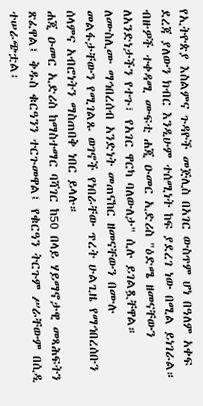የኢትዮጵያ እስልምና ጉዳዮች መጅሊስ በአገር ውስጥም ሆነ በዓለም አቀፍ ደረጃ ያለውን ክብር እንዲሁም ተሰሚነት ከፍ ያደረገ ነው በሚል ይነገራል።
ብዙዎች ተቀዳሚ ሙፍቲ ሐጂ ዑመር ኢድሪስ "ዕድሜ ዘመናቸውን ለአንድነታችን የተጉ፣ የአገር ዋርካ ባለውለታ" ሲሉ ይገልጿቸዋል።
ለሙስሊሙ ማኅበረሰብ አንድነት መጠናከር ዘመናቸውን በሙሉ መልፋታቸውን የሚገልጹ ወገኖች የነበራቸው ጥረት ሁልጊዜ የማኅበረሰቡን ሰላምና አብሮነትን ማስጠበቅ ነበር ይላሉ።
ሐጂ ዑመር ኢድሪስ ከማስተማር ባሻገር ከ50 በላይ ሃይማኖታዊ መጻሕፍትን ጽፈዋል፤ ቅዱስ ቁርዓንን ተርጉመዋል፤ የቁርዓን ትርጉም ሥራቸውም በሲዲ ተሠራጭቷል፡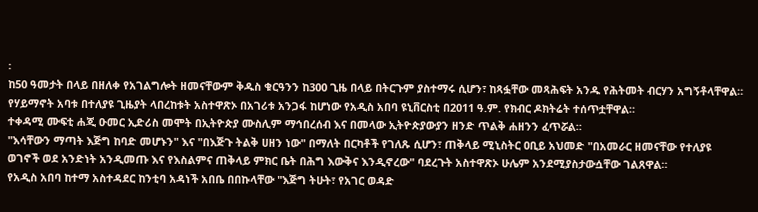፡
ከ50 ዓመታት በላይ በዘለቀ የአገልግሎት ዘመናቸውም ቅዱስ ቁርዓንን ከ300 ጊዜ በላይ በትርጉም ያስተማሩ ሲሆን፣ ከጻፏቸው መጻሕፍት አንዱ የሕትመት ብርሃን አግኝቶላቸዋል።
የሃይማኖት አባቱ በተለያዩ ጊዜያት ላበረከቱት አስተዋጽኦ በአገሪቱ አንጋፋ ከሆነው የአዲስ አበባ ዩኒቨርስቲ በ2011 ዓ.ም. የክብር ዶክትሬት ተሰጥቷቸዋል።
ተቀዳሚ ሙፍቲ ሐጂ ዑመር ኢድሪስ መሞት በኢትዮጵያ ሙስሊም ማኅበረሰብ እና በመላው ኢትዮጵያውያን ዘንድ ጥልቅ ሐዘንን ፈጥሯል።
"እሳቸውን ማጣት እጅግ ከባድ መሆኑን" እና "በእጅጉ ትልቅ ሀዘን ነው" በማለት በርካቶች የገለጹ ሲሆን፣ ጠቅላይ ሚኒስትር ዐቢይ አህመድ "በአመራር ዘመናቸው የተለያዩ ወገኖች ወደ አንድነት አንዲመጡ እና የእስልምና ጠቅላይ ምክር ቤት በሕግ እውቅና እንዲኖረው" ባደረጉት አስተዋጽኦ ሁሌም አንደሚያስታውሷቸው ገልጸዋል።
የአዲስ አበባ ከተማ አስተዳደር ከንቲባ አዳነች አበቤ በበኩላቸው "እጅግ ትሁት፣ የአገር ወዳድ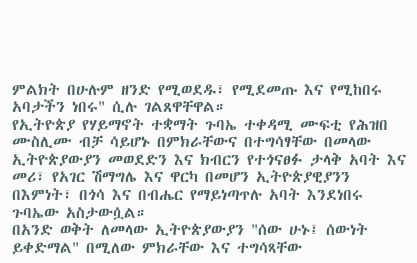ምልክት በሁሉም ዘንድ የሚወደዱ፣ የሚደመጡ እና የሚከበሩ አባታችን ነበሩ" ሲሉ ገልጸዋቸዋል።
የኢትዮጵያ የሃይማኖት ተቋማት ጉባኤ ተቀዳሚ ሙፍቲ የሕዝበ ሙስሊሙ ብቻ ሳይሆኑ በምክራቸውና በተግሳፃቸው በመላው ኢትዮጵያውያን መወደድን እና ክብርን የተጎናፀፉ ታላቅ አባት እና መሪ፣ የአገር ሽማግሌ እና ዋርካ በመሆን ኢትዮጵያዊያንን በእምነት፣ በጎሳ እና በብሔር የማይነጣጥሉ አባት እንደነበሩ ጉባኤው አስታውሷል።
በአንድ ወቅት ለመላው ኢትዮጵያውያን "ሰው ሁኑ፤ ሰውነት ይቀድማል" በሚለው ምክራቸው እና ተግሳጻቸው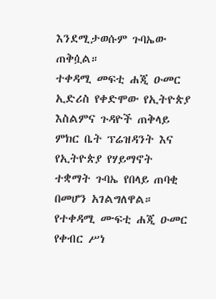እንደሚታወሱም ጉባኤው ጠቅሷል።
ተቀዳሚ መፍቲ ሐጂ ዑመር ኢድሪስ የቀድሞው የኢትዮጵያ እስልምና ጉዳዮች ጠቅላይ ምክር ቤት ፕሬዝዳንት እና የኢትዮጵያ የሃይማኖት ተቋማት ጉባኤ የበላይ ጠባቂ በመሆን አገልግለዋል።
የተቀዳሚ ሙፍቲ ሐጂ ዑመር የቀብር ሥነ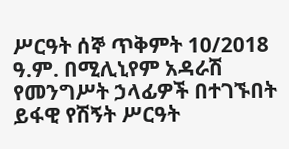ሥርዓት ሰኞ ጥቅምት 10/2018 ዓ.ም. በሚሊኒየም አዳራሽ የመንግሥት ኃላፊዎች በተገኙበት ይፋዊ የሽኝት ሥርዓት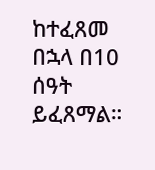ከተፈጸመ በኋላ በ10 ሰዓት ይፈጸማል።